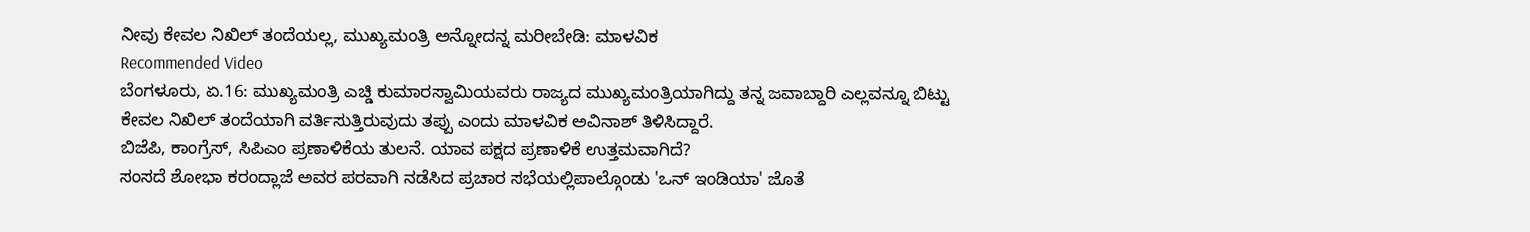ನೀವು ಕೇವಲ ನಿಖಿಲ್ ತಂದೆಯಲ್ಲ, ಮುಖ್ಯಮಂತ್ರಿ ಅನ್ನೋದನ್ನ ಮರೀಬೇಡಿ: ಮಾಳವಿಕ
Recommended Video
ಬೆಂಗಳೂರು, ಏ.16: ಮುಖ್ಯಮಂತ್ರಿ ಎಚ್ಡಿ ಕುಮಾರಸ್ವಾಮಿಯವರು ರಾಜ್ಯದ ಮುಖ್ಯಮಂತ್ರಿಯಾಗಿದ್ದು ತನ್ನ ಜವಾಬ್ದಾರಿ ಎಲ್ಲವನ್ನೂ ಬಿಟ್ಟು ಕೇವಲ ನಿಖಿಲ್ ತಂದೆಯಾಗಿ ವರ್ತಿಸುತ್ತಿರುವುದು ತಪ್ಪು ಎಂದು ಮಾಳವಿಕ ಅವಿನಾಶ್ ತಿಳಿಸಿದ್ದಾರೆ.
ಬಿಜೆಪಿ, ಕಾಂಗ್ರೆಸ್, ಸಿಪಿಎಂ ಪ್ರಣಾಳಿಕೆಯ ತುಲನೆ. ಯಾವ ಪಕ್ಷದ ಪ್ರಣಾಳಿಕೆ ಉತ್ತಮವಾಗಿದೆ?
ಸಂಸದೆ ಶೋಭಾ ಕರಂದ್ಲಾಜೆ ಅವರ ಪರವಾಗಿ ನಡೆಸಿದ ಪ್ರಚಾರ ಸಭೆಯಲ್ಲಿಪಾಲ್ಗೊಂಡು 'ಒನ್ ಇಂಡಿಯಾ' ಜೊತೆ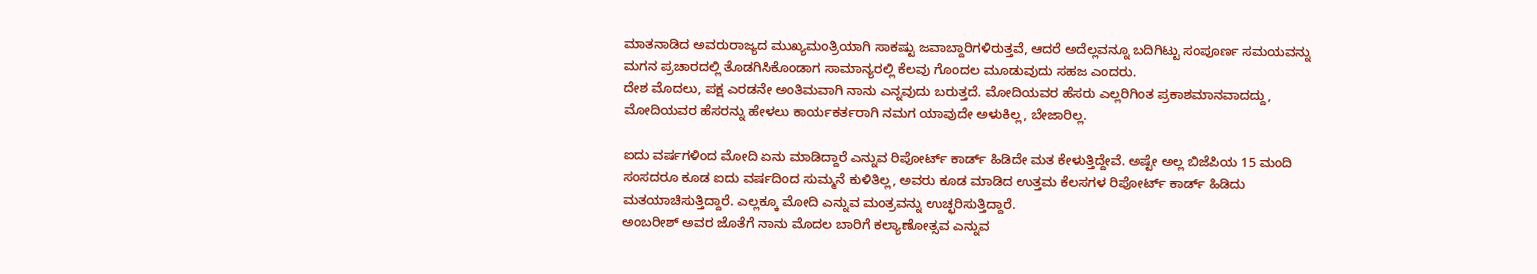ಮಾತನಾಡಿದ ಅವರುರಾಜ್ಯದ ಮುಖ್ಯಮಂತ್ರಿಯಾಗಿ ಸಾಕಷ್ಟು ಜವಾಬ್ದಾರಿಗಳಿರುತ್ತವೆ, ಆದರೆ ಅದೆಲ್ಲವನ್ನೂ ಬದಿಗಿಟ್ಟು ಸಂಪೂರ್ಣ ಸಮಯವನ್ನು ಮಗನ ಪ್ರಚಾರದಲ್ಲಿ ತೊಡಗಿಸಿಕೊಂಡಾಗ ಸಾಮಾನ್ಯರಲ್ಲಿ ಕೆಲವು ಗೊಂದಲ ಮೂಡುವುದು ಸಹಜ ಎಂದರು.
ದೇಶ ಮೊದಲು, ಪಕ್ಷ ಎರಡನೇ ಅಂತಿಮವಾಗಿ ನಾನು ಎನ್ನವುದು ಬರುತ್ತದೆ. ಮೋದಿಯವರ ಹೆಸರು ಎಲ್ಲರಿಗಿಂತ ಪ್ರಕಾಶಮಾನವಾದದ್ದು, ಮೋದಿಯವರ ಹೆಸರನ್ನು ಹೇಳಲು ಕಾರ್ಯಕರ್ತರಾಗಿ ನಮಗ ಯಾವುದೇ ಅಳುಕಿಲ್ಲ, ಬೇಜಾರಿಲ್ಲ.

ಐದು ವರ್ಷಗಳಿಂದ ಮೋದಿ ಏನು ಮಾಡಿದ್ದಾರೆ ಎನ್ನುವ ರಿಪೋರ್ಟ್ ಕಾರ್ಡ್ ಹಿಡಿದೇ ಮತ ಕೇಳುತ್ತಿದ್ದೇವೆ. ಅಷ್ಟೇ ಅಲ್ಲ ಬಿಜೆಪಿಯ 15 ಮಂದಿ ಸಂಸದರೂ ಕೂಡ ಐದು ವರ್ಷದಿಂದ ಸುಮ್ಮನೆ ಕುಳಿತಿಲ್ಲ, ಅವರು ಕೂಡ ಮಾಡಿದ ಉತ್ತಮ ಕೆಲಸಗಳ ರಿಪೋರ್ಟ್ ಕಾರ್ಡ್ ಹಿಡಿದು ಮತಯಾಚಿಸುತ್ತಿದ್ದಾರೆ. ಎಲ್ಲಕ್ಕೂ ಮೋದಿ ಎನ್ನುವ ಮಂತ್ರವನ್ನು ಉಚ್ಛರಿಸುತ್ತಿದ್ದಾರೆ.
ಅಂಬರೀಶ್ ಅವರ ಜೊತೆಗೆ ನಾನು ಮೊದಲ ಬಾರಿಗೆ ಕಲ್ಯಾಣೋತ್ಸವ ಎನ್ನುವ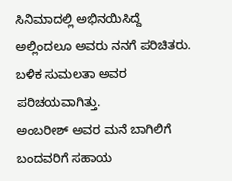ಸಿನಿಮಾದಲ್ಲಿ ಅಭಿನಯಿಸಿದ್ದೆ ಅಲ್ಲಿಂದಲೂ ಅವರು ನನಗೆ ಪರಿಚಿತರು. ಬಳಿಕ ಸುಮಲತಾ ಅವರ ಪರಿಚಯವಾಗಿತ್ತು.
ಅಂಬರೀಶ್ ಅವರ ಮನೆ ಬಾಗಿಲಿಗೆ ಬಂದವರಿಗೆ ಸಹಾಯ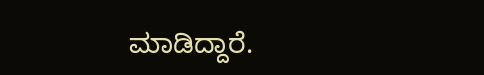ಮಾಡಿದ್ದಾರೆ.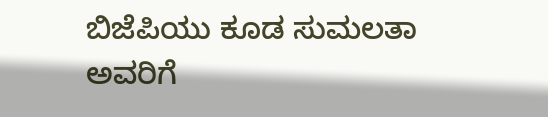ಬಿಜೆಪಿಯು ಕೂಡ ಸುಮಲತಾ ಅವರಿಗೆ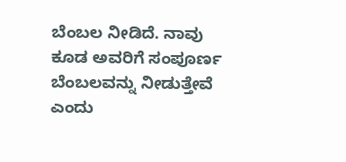ಬೆಂಬಲ ನೀಡಿದೆ. ನಾವು ಕೂಡ ಅವರಿಗೆ ಸಂಪೂರ್ಣ ಬೆಂಬಲವನ್ನು ನೀಡುತ್ತೇವೆ ಎಂದು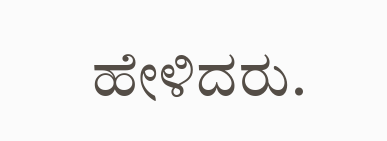ಹೇಳಿದರು.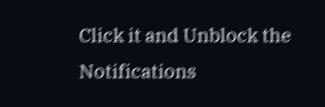Click it and Unblock the Notifications